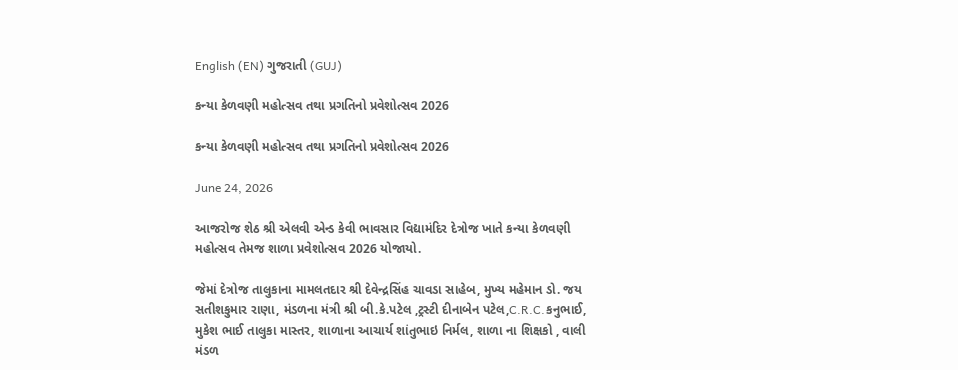English (EN) ગુજરાતી (GUJ)

કન્યા કેળવણી મહોત્સવ તથા પ્રગતિનો પ્રવેશોત્સવ 2026

કન્યા કેળવણી મહોત્સવ તથા પ્રગતિનો પ્રવેશોત્સવ 2026

June 24, 2026

આજરોજ શેઠ શ્રી એલવી એન્ડ કેવી ભાવસાર વિદ્યામંદિર દેત્રોજ ખાતે કન્યા કેળવણી મહોત્સવ તેમજ શાળા પ્રવેશોત્સવ 2026 યોજાયો.

જેમાં દેત્રોજ તાલુકાના મામલતદાર શ્રી દેવેન્દ્રસિંહ ચાવડા સાહેબ, મુખ્ય મહેમાન ડો. જય સતીશકુમાર રાણા, મંડળના મંત્રી શ્રી બી.કે.પટેલ ,ટ્રસ્ટી દીનાબેન પટેલ,C.R.C.કનુભાઈ, મુકેશ ભાઈ તાલુકા માસ્તર, શાળાના આચાર્ય શાંતુભાઇ નિર્મલ, શાળા ના શિક્ષકો , વાલી મંડળ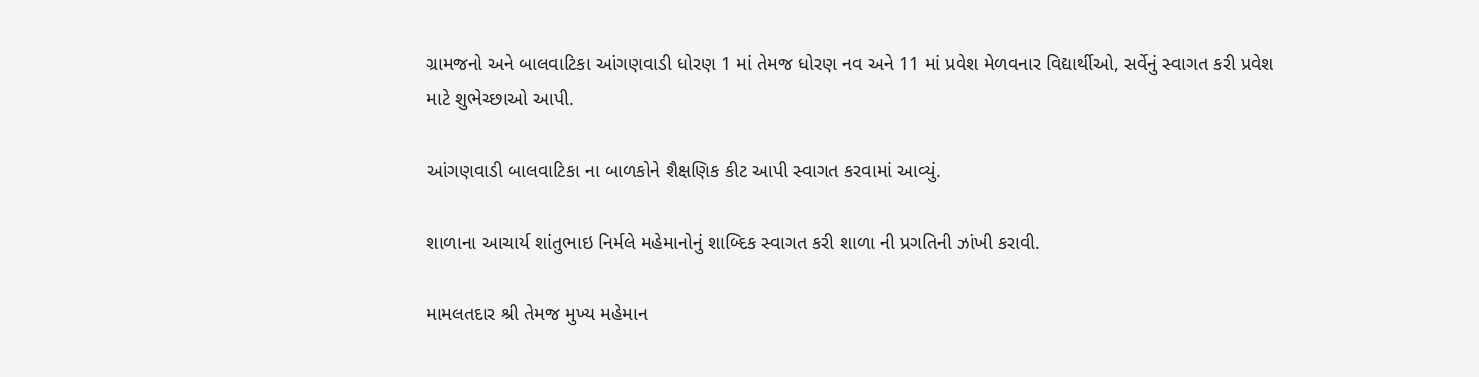ગ્રામજનો અને બાલવાટિકા આંગણવાડી ધોરણ 1 માં તેમજ ધોરણ નવ અને 11 માં પ્રવેશ મેળવનાર વિદ્યાર્થીઓ, સર્વેનું સ્વાગત કરી પ્રવેશ માટે શુભેચ્છાઓ આપી.

આંગણવાડી બાલવાટિકા ના બાળકોને શૈક્ષણિક કીટ આપી સ્વાગત કરવામાં આવ્યું.

શાળાના આચાર્ય શાંતુભાઇ નિર્મલે મહેમાનોનું શાબ્દિક સ્વાગત કરી શાળા ની પ્રગતિની ઝાંખી કરાવી.

મામલતદાર શ્રી તેમજ મુખ્ય મહેમાન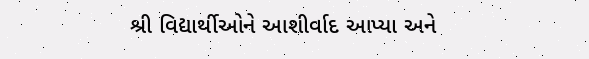શ્રી વિદ્યાર્થીઓને આશીર્વાદ આપ્યા અને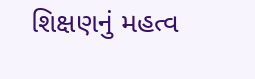શિક્ષણનું મહત્વ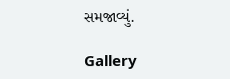સમજાવ્યું.

Gallery